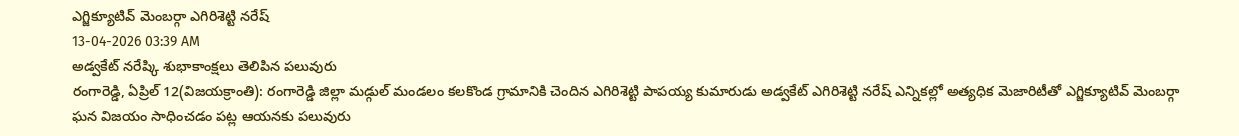ఎగ్జిక్యూటివ్ మెంబర్గా ఎగిరిశెట్టి నరేష్
13-04-2026 03:39 AM
అడ్వకేట్ నరేష్కి శుభాకాంక్షలు తెలిపిన పలువురు
రంగారెడ్డి, ఏప్రిల్ 12(విజయక్రాంతి): రంగారెడ్డి జిల్లా మడ్గుల్ మండలం కలకొండ గ్రామానికి చెందిన ఎగిరిశెట్టి పాపయ్య కుమారుడు అడ్వకేట్ ఎగిరిశెట్టి నరేష్ ఎన్నికల్లో అత్యధిక మెజారిటీతో ఎగ్జిక్యూటివ్ మెంబర్గా ఘన విజయం సాధించడం పట్ల ఆయనకు పలువురు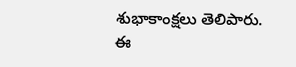శుభాకాంక్షలు తెలిపారు.
ఈ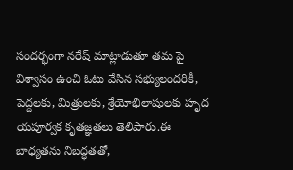సందర్భంగా నరేష్ మాట్లాడుతూ తమ పై విశ్వాసం ఉంచి ఓటు వేసిన సభ్యులందరికీ, పెద్దలకు, మిత్రులకు, శ్రేయోభిలాషులకు హృద యపూర్వక కృతజ్ఞతలు తెలిపారు.ఈ బాధ్యతను నిబద్ధతతో,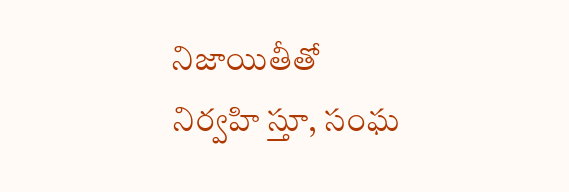నిజాయితీతో నిర్వహి స్తూ, సంఘ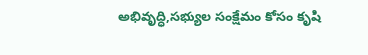అభివృద్ధి,సభ్యుల సంక్షేమం కోసం కృషి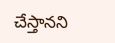చేస్తానని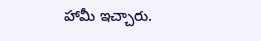హామీ ఇచ్చారు.